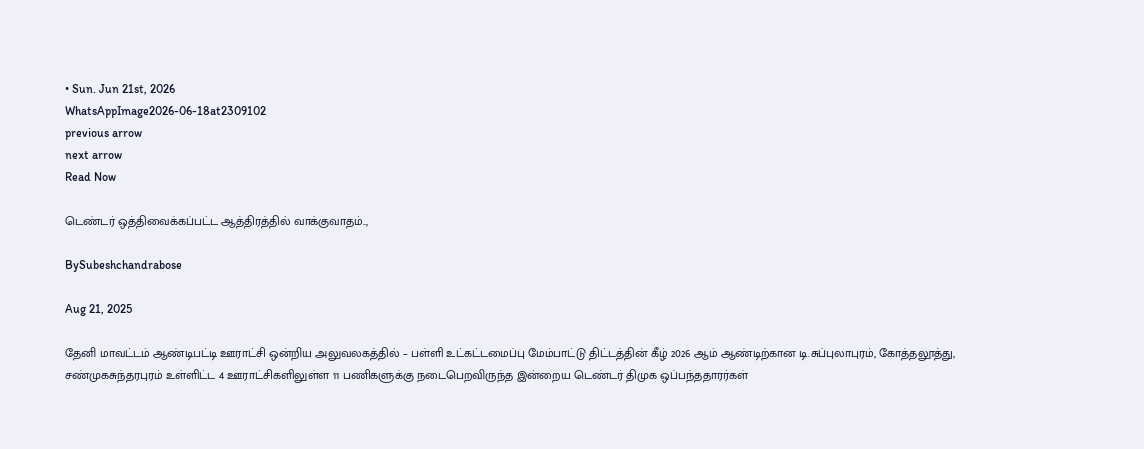• Sun. Jun 21st, 2026
WhatsAppImage2026-06-18at2309102
previous arrow
next arrow
Read Now

டெண்டர் ஒத்திவைக்கப்பட்ட ஆத்திரத்தில் வாக்குவாதம்..,

BySubeshchandrabose

Aug 21, 2025

தேனி மாவட்டம் ஆண்டிபட்டி ஊராட்சி ஒன்றிய அலுவலகத்தில் – பள்ளி உட்கட்டமைப்பு மேம்பாட்டு திட்டத்தின் கீழ் 2026 ஆம் ஆண்டிற்கான டி.சுப்புலாபுரம், கோத்தலூத்து, சண்முகசுந்தரபுரம் உள்ளிட்ட 4 ஊராட்சிகளிலுள்ள 11 பணிகளுக்கு நடைபெறவிருந்த இன்றைய டெண்டர் திமுக ஒப்பந்ததாரர்கள்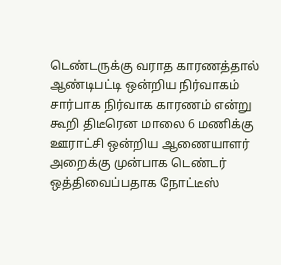டெண்டருக்கு வராத காரணத்தால் ஆண்டிபட்டி ஒன்றிய நிர்வாகம் சார்பாக நிர்வாக காரணம் என்று கூறி திடீரென மாலை 6 மணிக்கு ஊராட்சி ஒன்றிய ஆணையாளர் அறைக்கு முன்பாக டெண்டர் ஒத்திவைப்பதாக நோட்டீஸ்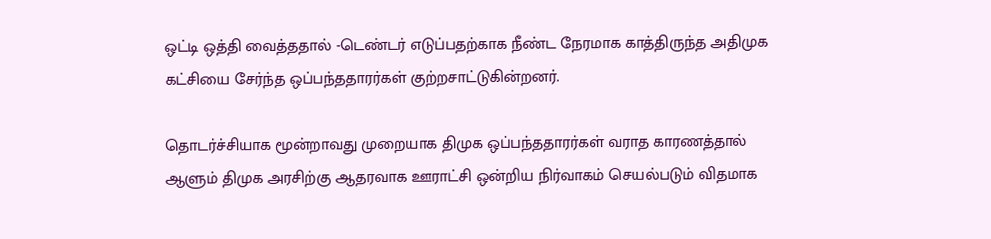ஒட்டி ஒத்தி வைத்ததால் -டெண்டர் எடுப்பதற்காக நீண்ட நேரமாக காத்திருந்த அதிமுக கட்சியை சேர்ந்த ஒப்பந்ததாரர்கள் குற்றசாட்டுகின்றனர்.

தொடர்ச்சியாக மூன்றாவது முறையாக திமுக ஒப்பந்ததாரர்கள் வராத காரணத்தால் ஆளும் திமுக அரசிற்கு ஆதரவாக ஊராட்சி ஒன்றிய நிர்வாகம் செயல்படும் விதமாக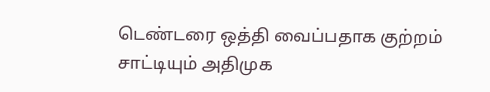டெண்டரை ஒத்தி வைப்பதாக குற்றம் சாட்டியும் அதிமுக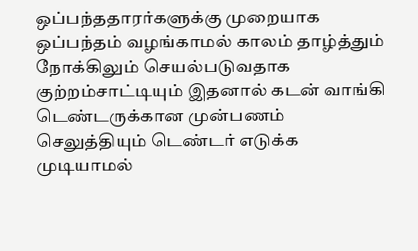ஒப்பந்ததாரர்களுக்கு முறையாக ஒப்பந்தம் வழங்காமல் காலம் தாழ்த்தும் நோக்கிலும் செயல்படுவதாக குற்றம்சாட்டியும் இதனால் கடன் வாங்கி டெண்டருக்கான முன்பணம் செலுத்தியும் டெண்டர் எடுக்க முடியாமல்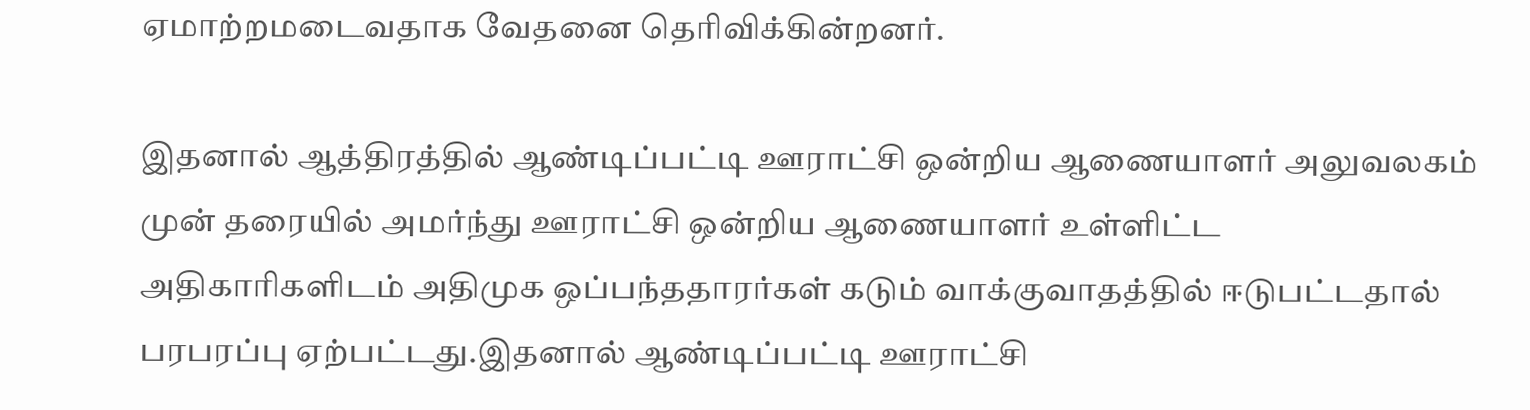ஏமாற்றமடைவதாக வேதனை தெரிவிக்கின்றனர்.

இதனால் ஆத்திரத்தில் ஆண்டிப்பட்டி ஊராட்சி ஒன்றிய ஆணையாளர் அலுவலகம் முன் தரையில் அமர்ந்து ஊராட்சி ஒன்றிய ஆணையாளர் உள்ளிட்ட அதிகாரிகளிடம் அதிமுக ஒப்பந்ததாரர்கள் கடும் வாக்குவாதத்தில் ஈடுபட்டதால் பரபரப்பு ஏற்பட்டது.இதனால் ஆண்டிப்பட்டி ஊராட்சி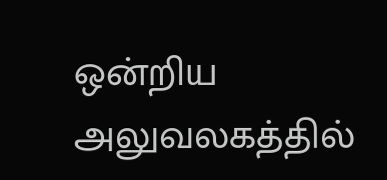ஒன்றிய அலுவலகத்தில்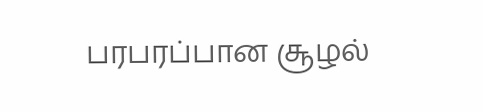பரபரப்பான சூழல்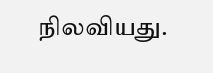நிலவியது.